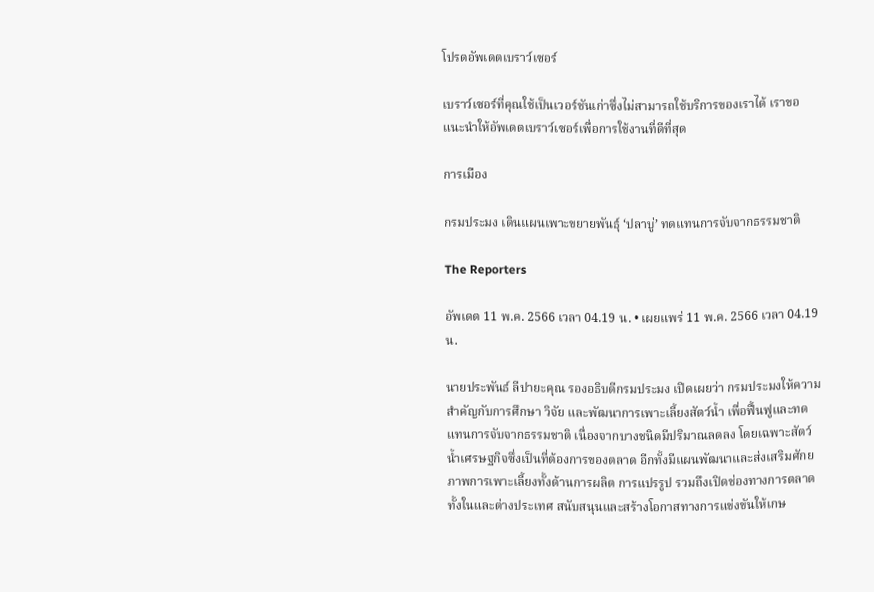โปรดอัพเดตเบราว์เซอร์

เบราว์เซอร์ที่คุณใช้เป็นเวอร์ชันเก่าซึ่งไม่สามารถใช้บริการของเราได้ เราขอแนะนำให้อัพเดตเบราว์เซอร์เพื่อการใช้งานที่ดีที่สุด

การเมือง

กรมประมง เดินแผนเพาะขยายพันธุ์ ‘ปลาบู่’ ทดแทนการจับจากธรรมชาติ

The Reporters

อัพเดต 11 พ.ค. 2566 เวลา 04.19 น. • เผยแพร่ 11 พ.ค. 2566 เวลา 04.19 น.

นายประพันธ์ ลีปายะคุณ รองอธิบดีกรมประมง เปิดเผยว่า กรมประมงให้ความสำคัญกับการศึกษา วิจัย และพัฒนาการเพาะเลี้ยงสัตว์น้ำ เพื่อฟื้นฟูและทดแทนการจับจากธรรมชาติ เนื่องจากบางชนิดมีปริมาณลดลง โดยเฉพาะสัตว์น้ำเศรษฐกิจซึ่งเป็นที่ต้องการของตลาด อีกทั้งมีแผนพัฒนาและส่งเสริมศักยภาพการเพาะเลี้ยงทั้งด้านการผลิต การแปรรูป รวมถึงเปิดช่องทางการตลาดทั้งในและต่างประเทศ สนับสนุนและสร้างโอกาสทางการแข่งขันให้เกษ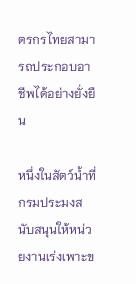ตรกรไทยสามารถประกอบอาชีพได้อย่างยั่งยืน

หนึ่งในสัตว์น้ำที่กรมประมงสนับสนุนให้หน่วยงานเร่งเพาะข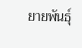ยายพันธุ์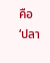คือ ‘ปลา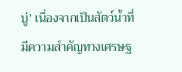บู่’ เนื่องจากเป็นสัตว์น้ำที่มีความสำคัญทางเศรษฐ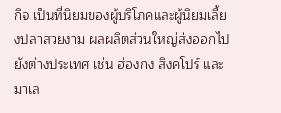กิจ เป็นที่นิยมของผู้บริโภคและผู้นิยมเลี้ยงปลาสวยงาม ผลผลิตส่วนใหญ่ส่งออกไปยังต่างประเทศ เช่น ฮ่องกง สิงคโปร์ และมาเล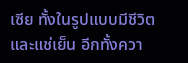เซีย ทั้งในรูปแบบมีชีวิต และแช่เย็น อีกทั้งควา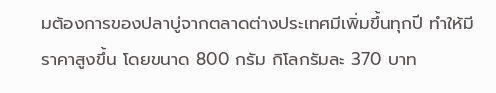มต้องการของปลาบู่จากตลาดต่างประเทศมีเพิ่มขึ้นทุกปี ทำให้มีราคาสูงขึ้น โดยขนาด 800 กรัม กิโลกรัมละ 370 บาท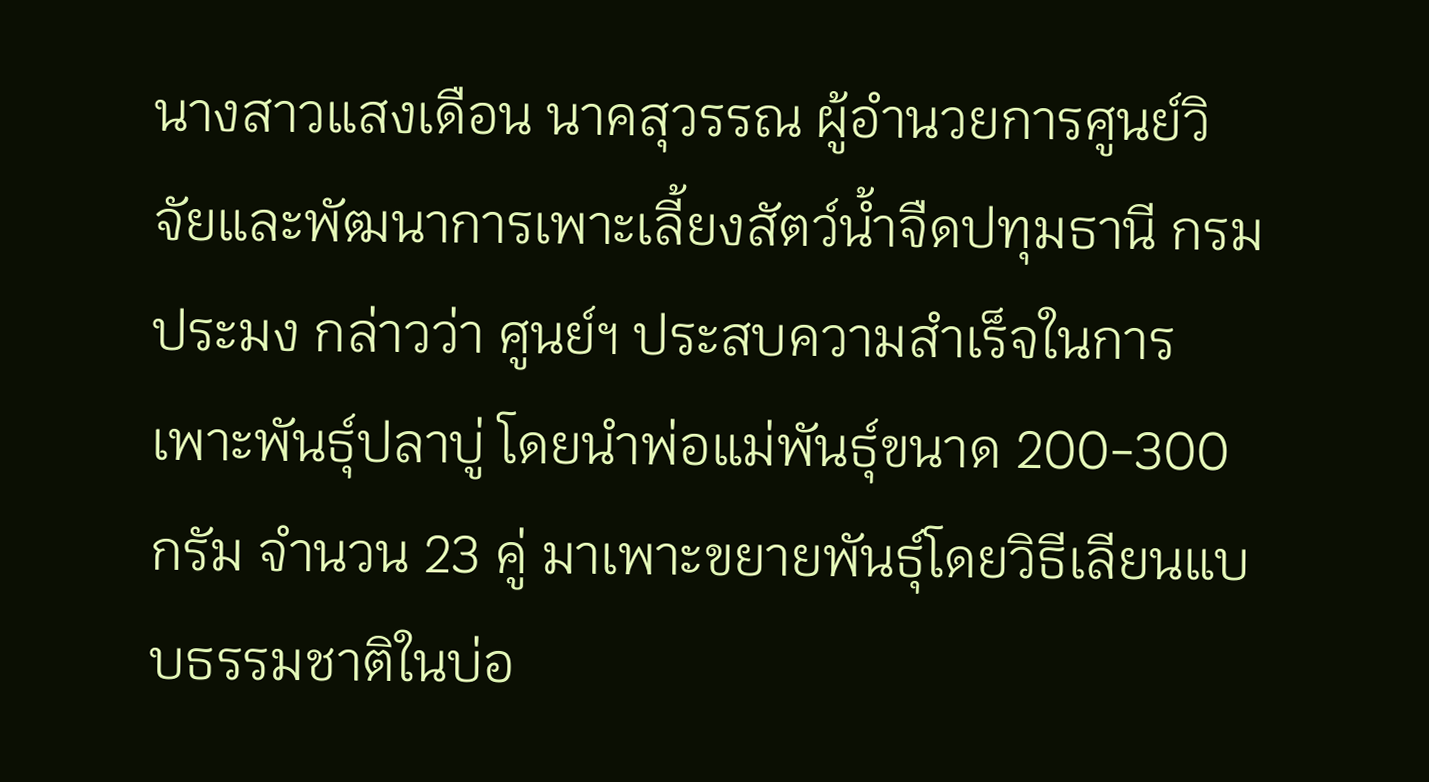นางสาวแสงเดือน นาคสุวรรณ ผู้อำนวยการศูนย์วิจัยและพัฒนาการเพาะเลี้ยงสัตว์น้ำจืดปทุมธานี กรมประมง กล่าวว่า ศูนย์ฯ ประสบความสำเร็จในการเพาะพันธุ์ปลาบู่ โดยนำพ่อแม่พันธุ์ขนาด 200-300 กรัม จำนวน 23 คู่ มาเพาะขยายพันธุ์โดยวิธีเลียนแบบธรรมชาติในบ่อ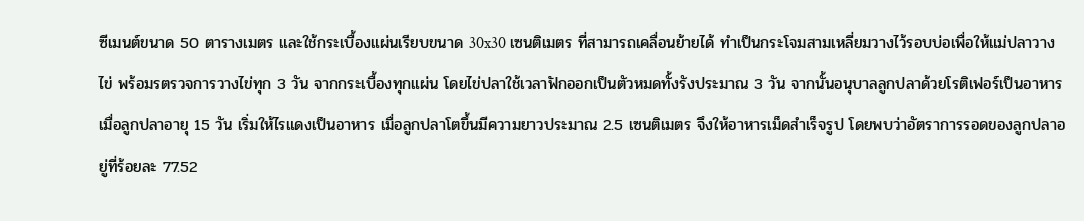ซีเมนต์ขนาด 50 ตารางเมตร และใช้กระเบื้องแผ่นเรียบขนาด 30x30 เซนติเมตร ที่สามารถเคลื่อนย้ายได้ ทำเป็นกระโจมสามเหลี่ยมวางไว้รอบบ่อเพื่อให้แม่ปลาวางไข่ พร้อมรตรวจการวางไข่ทุก 3 วัน จากกระเบื้องทุกแผ่น โดยไข่ปลาใช้เวลาฟักออกเป็นตัวหมดทั้งรังประมาณ 3 วัน จากนั้นอนุบาลลูกปลาด้วยโรติเฟอร์เป็นอาหาร เมื่อลูกปลาอายุ 15 วัน เริ่มให้ไรแดงเป็นอาหาร เมื่อลูกปลาโตขึ้นมีความยาวประมาณ 2.5 เซนติเมตร จึงให้อาหารเม็ดสำเร็จรูป โดยพบว่าอัตราการรอดของลูกปลาอยู่ที่ร้อยละ 77.52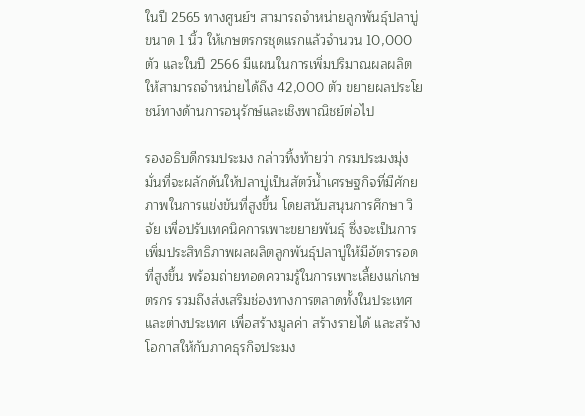ในปี 2565 ทางศูนย์ฯ สามารถจำหน่ายลูกพันธุ์ปลาบู่ขนาด 1 นิ้ว ให้เกษตรกรชุดแรกแล้วจำนวน 10,000 ตัว และในปี 2566 มีแผนในการเพิ่มปริมาณผลผลิตให้สามารถจำหน่ายได้ถึง 42,000 ตัว ขยายผลประโยชน์ทางด้านการอนุรักษ์และเชิงพาณิชย์ต่อไป

รองอธิบดีกรมประมง กล่าวทิ้งท้ายว่า กรมประมงมุ่งมั่นที่จะผลักดันให้ปลาบู่เป็นสัตว์น้ำเศรษฐกิจที่มีศักยภาพในการแข่งขันที่สูงขึ้น โดยสนับสนุนการศึกษา วิจัย เพื่อปรับเทคนิคการเพาะขยายพันธุ์ ซึ่งจะเป็นการเพิ่มประสิทธิภาพผลผลิตลูกพันธุ์ปลาบู่ให้มีอัตรารอดที่สูงขึ้น พร้อมถ่ายทอดความรู้ในการเพาะเลี้ยงแก่เกษตรกร รวมถึงส่งเสริมช่องทางการตลาดทั้งในประเทศและต่างประเทศ เพื่อสร้างมูลค่า สร้างรายได้ และสร้างโอกาสให้กับภาคธุรกิจประมง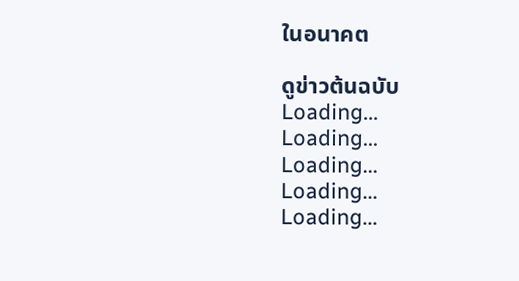ในอนาคต

ดูข่าวต้นฉบับ
Loading...
Loading...
Loading...
Loading...
Loading...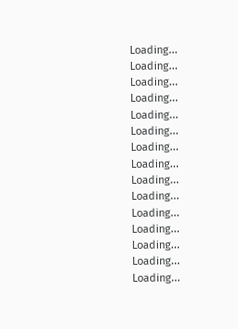Loading...
Loading...
Loading...
Loading...
Loading...
Loading...
Loading...
Loading...
Loading...
Loading...
Loading...
Loading...
Loading...
Loading...
Loading...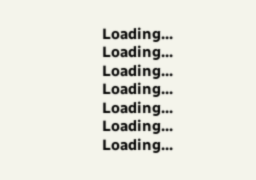Loading...
Loading...
Loading...
Loading...
Loading...
Loading...
Loading...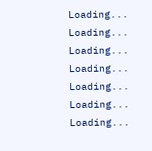Loading...
Loading...
Loading...
Loading...
Loading...
Loading...
Loading...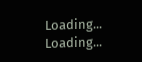Loading...
Loading...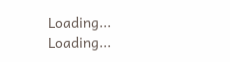Loading...
Loading...